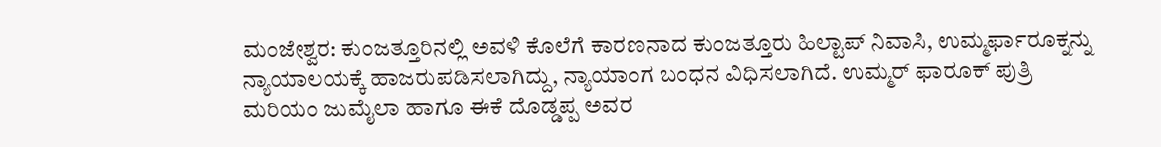ಮಂಜೇಶ್ವರ: ಕುಂಜತ್ತೂರಿನಲ್ಲಿ ಅವಳಿ ಕೊಲೆಗೆ ಕಾರಣನಾದ ಕುಂಜತ್ತೂರು ಹಿಲ್ಟಾಪ್ ನಿವಾಸಿ, ಉಮ್ಮರ್ಫಾರೂಕ್ನನ್ನು ನ್ಯಾಯಾಲಯಕ್ಕೆ ಹಾಜರುಪಡಿಸಲಾಗಿದ್ದು, ನ್ಯಾಯಾಂಗ ಬಂಧನ ವಿಧಿಸಲಾಗಿದೆ. ಉಮ್ಮರ್ ಫಾರೂಕ್ ಪುತ್ರಿ ಮರಿಯಂ ಜುಮೈಲಾ ಹಾಗೂ ಈಕೆ ದೊಡ್ಡಪ್ಪ ಅವರ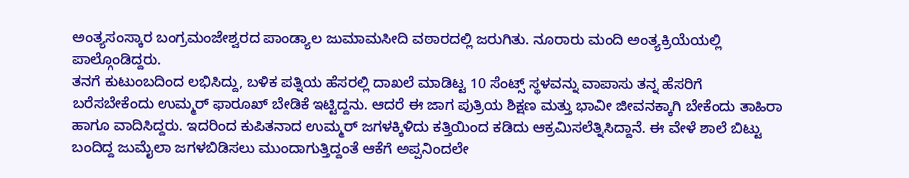ಅಂತ್ಯಸಂಸ್ಕಾರ ಬಂಗ್ರಮಂಜೇಶ್ವರದ ಪಾಂಡ್ಯಾಲ ಜುಮಾಮಸೀದಿ ವಠಾರದಲ್ಲಿ ಜರುಗಿತು. ನೂರಾರು ಮಂದಿ ಅಂತ್ಯಕ್ರಿಯೆಯಲ್ಲಿ ಪಾಲ್ಗೊಂಡಿದ್ದರು.
ತನಗೆ ಕುಟುಂಬದಿಂದ ಲಭಿಸಿದ್ದು, ಬಳಿಕ ಪತ್ನಿಯ ಹೆಸರಲ್ಲಿ ದಾಖಲೆ ಮಾಡಿಟ್ಟ 10 ಸೆಂಟ್ಸ್ ಸ್ಥಳವನ್ನು ವಾಪಾಸು ತನ್ನ ಹೆಸರಿಗೆ ಬರೆಸಬೇಕೆಂದು ಉಮ್ಮರ್ ಫಾರೂಖ್ ಬೇಡಿಕೆ ಇಟ್ಟಿದ್ದನು. ಆದರೆ ಈ ಜಾಗ ಪುತ್ರಿಯ ಶಿಕ್ಷಣ ಮತ್ತು ಭಾವೀ ಜೀವನಕ್ಕಾಗಿ ಬೇಕೆಂದು ತಾಹಿರಾ ಹಾಗೂ ವಾದಿಸಿದ್ದರು. ಇದರಿಂದ ಕುಪಿತನಾದ ಉಮ್ಮರ್ ಜಗಳಕ್ಕಿಳಿದು ಕತ್ತಿಯಿಂದ ಕಡಿದು ಆಕ್ರಮಿಸಲೆತ್ನಿಸಿದ್ದಾನೆ. ಈ ವೇಳೆ ಶಾಲೆ ಬಿಟ್ಟು ಬಂದಿದ್ದ ಜುಮೈಲಾ ಜಗಳಬಿಡಿಸಲು ಮುಂದಾಗುತ್ತಿದ್ದಂತೆ ಆಕೆಗೆ ಅಪ್ಪನಿಂದಲೇ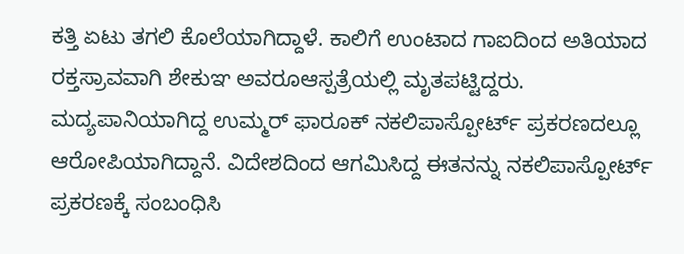ಕತ್ತಿ ಏಟು ತಗಲಿ ಕೊಲೆಯಾಗಿದ್ದಾಳೆ. ಕಾಲಿಗೆ ಉಂಟಾದ ಗಾಐದಿಂದ ಅತಿಯಾದ ರಕ್ತಸ್ರಾವವಾಗಿ ಶೇಕುಞ ಅವರೂಆಸ್ಪತ್ರೆಯಲ್ಲಿ ಮೃತಪಟ್ಟಿದ್ದರು.
ಮದ್ಯಪಾನಿಯಾಗಿದ್ದ ಉಮ್ಮರ್ ಫಾರೂಕ್ ನಕಲಿಪಾಸ್ಪೋರ್ಟ್ ಪ್ರಕರಣದಲ್ಲೂ ಆರೋಪಿಯಾಗಿದ್ದಾನೆ. ವಿದೇಶದಿಂದ ಆಗಮಿಸಿದ್ದ ಈತನನ್ನು ನಕಲಿಪಾಸ್ಪೋರ್ಟ್ ಪ್ರಕರಣಕ್ಕೆ ಸಂಬಂಧಿಸಿ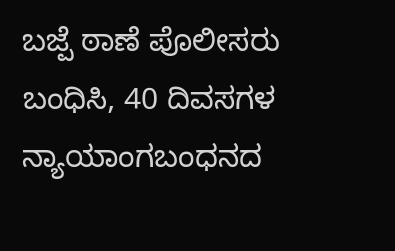ಬಜ್ಪೆ ಠಾಣೆ ಪೊಲೀಸರು ಬಂಧಿಸಿ, 40 ದಿವಸಗಳ ನ್ಯಾಯಾಂಗಬಂಧನದ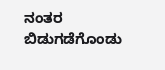ನಂತರ ಬಿಡುಗಡೆಗೊಂಡು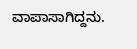ವಾಪಾಸಾಗಿದ್ದನು.